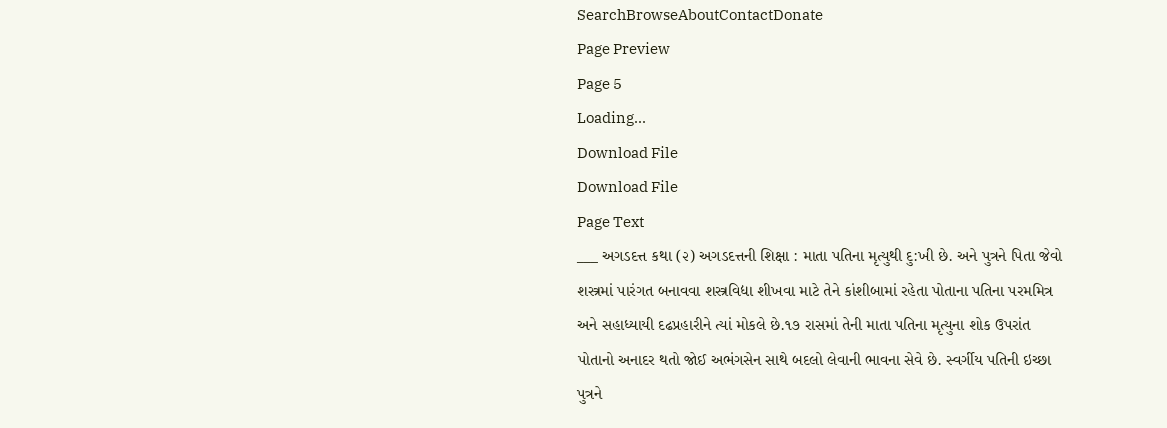SearchBrowseAboutContactDonate
Page Preview
Page 5
Loading...
Download File
Download File
Page Text
___ અગડદત્ત કથા (૨) અગડદત્તની શિક્ષા : માતા પતિના મૃત્યુથી દુ:ખી છે. અને પુત્રને પિતા જેવો શસ્ત્રમાં પારંગત બનાવવા શસ્ત્રવિદ્યા શીખવા માટે તેને કાંશીબામાં રહેતા પોતાના પતિના પરમમિત્ર અને સહાધ્યાયી દઢપ્રહારીને ત્યાં મોકલે છે.૧૭ રાસમાં તેની માતા પતિના મૃત્યુના શોક ઉપરાંત પોતાનો અનાદર થતો જોઈ અભંગસેન સાથે બદલો લેવાની ભાવના સેવે છે. સ્વર્ગીય પતિની ઇચ્છા પુત્રને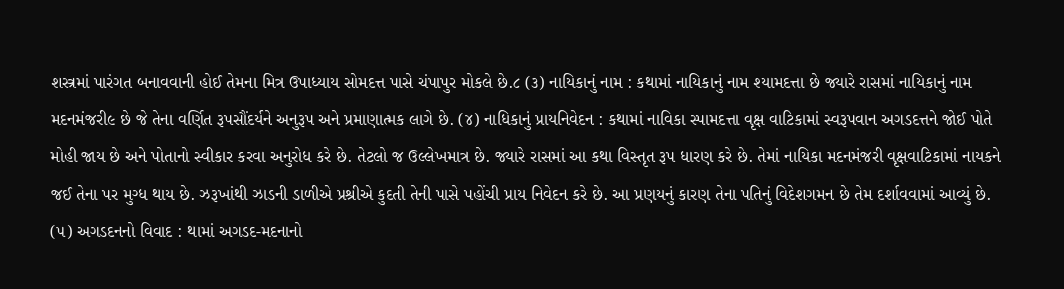શસ્ત્રમાં પારંગત બનાવવાની હોઈ તેમના મિત્ર ઉપાધ્યાય સોમદત્ત પાસે ચંપાપુર મોકલે છે.૮ (૩) નાયિકાનું નામ : કથામાં નાયિકાનું નામ શ્યામદત્તા છે જ્યારે રાસમાં નાયિકાનું નામ મદનમંજરી૯ છે જે તેના વર્ણિત રૂપસૌંદર્યને અનુરૂપ અને પ્રમાણાત્મક લાગે છે. (૪) નાધિકાનું પ્રાયનિવેદન : કથામાં નાવિકા સ્પામદત્તા વૃક્ષ વાટિકામાં સ્વરૂપવાન અગડદત્તને જોઈ પોતે મોહી જાય છે અને પોતાનો સ્વીકાર કરવા અનુરોધ કરે છે. તેટલો જ ઉલ્લેખમાત્ર છે. જ્યારે રાસમાં આ કથા વિસ્તૃત રૂપ ધારણ કરે છે. તેમાં નાયિકા મદનમંજરી વૃક્ષવાટિકામાં નાયકને જઈ તેના પર મુગ્ધ થાય છે. ઝરૂખાંથી ઝાડની ડાળીએ પ્રશ્રીએ કુદતી તેની પાસે પહોંચી પ્રાય નિવેદન કરે છે. આ પ્રણયનું કારણ તેના પતિનું વિદેશગમન છે તેમ દર્શાવવામાં આવ્યું છે. (૫) અગડદનનો વિવાદ : થામાં અગડદ-મદનાનો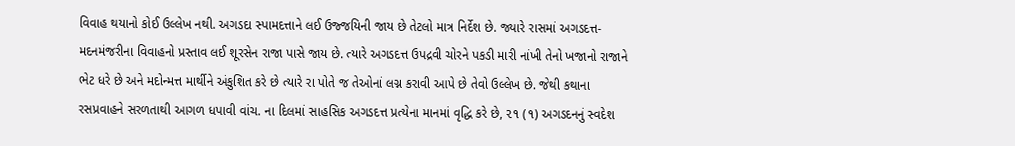વિવાહ થયાનો કોઈ ઉલ્લેખ નથી. અગડદા સ્પામદત્તાને લઈ ઉજ્જયિની જાય છે તેટલો માત્ર નિર્દેશ છે. જ્યારે રાસમાં અગડદત્ત-મદનમંજરીના વિવાહનો પ્રસ્તાવ લઈ શૂરસેન રાજા પાસે જાય છે. ત્યારે અગડદત્ત ઉપદ્રવી ચોરને પકડી મારી નાંખી તેનો ખજાનો રાજાને ભેટ ધરે છે અને મદોન્મત્ત માર્થીને અંકુશિત કરે છે ત્યારે રા પોતે જ તેઓનાં લગ્ન કરાવી આપે છે તેવો ઉલ્લેખ છે. જેથી કથાના રસપ્રવાહને સરળતાથી આગળ ધપાવી વાંચ. ના દિલમાં સાહસિક અગડદત્ત પ્રત્યેના માનમાં વૃદ્ધિ કરે છે, ૨૧ (૧) અગડદનનું સ્વદેશ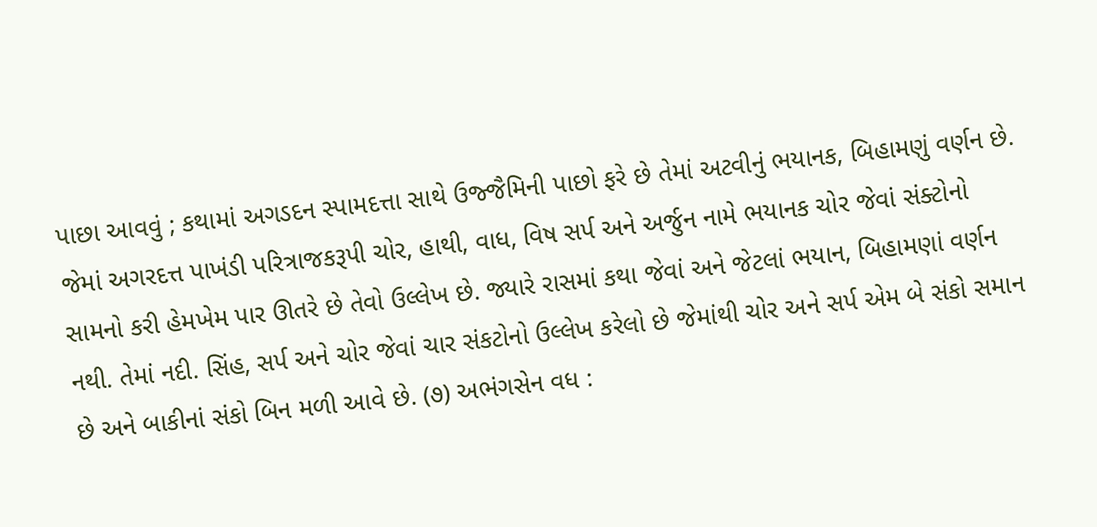પાછા આવવું ; કથામાં અગડદન સ્પામદત્તા સાથે ઉજ્જૈમિની પાછો ફરે છે તેમાં અટવીનું ભયાનક, બિહામણું વર્ણન છે. જેમાં અગરદત્ત પાખંડી પરિત્રાજકરૂપી ચોર, હાથી, વાધ, વિષ સર્પ અને અર્જુન નામે ભયાનક ચોર જેવાં સંક્ટોનો સામનો કરી હેમખેમ પાર ઊતરે છે તેવો ઉલ્લેખ છે. જ્યારે રાસમાં કથા જેવાં અને જેટલાં ભયાન, બિહામણાં વર્ણન નથી. તેમાં નદી. સિંહ, સર્પ અને ચોર જેવાં ચાર સંકટોનો ઉલ્લેખ કરેલો છે જેમાંથી ચોર અને સર્પ એમ બે સંકો સમાન છે અને બાકીનાં સંકો બિન મળી આવે છે. (૭) અભંગસેન વધ :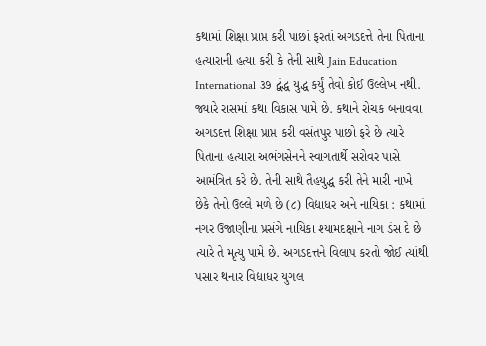કથામાં શિક્ષા પ્રાપ્ત કરી પાછાં ફરતાં અગડદત્તે તેના પિતાના હત્યારાની હત્યા કરી કે તેની સાથે Jain Education International ૩૭ દ્વંદ્ધ યુદ્ધ કર્યું તેવો કોઈ ઉલ્લેખ નથી. જ્યારે રાસમાં કથા વિકાસ પામે છે. કથાને રોચક બનાવવા અગડદત્ત શિક્ષા પ્રાપ્ત કરી વસંતપુર પાછો ફરે છે ત્યારે પિતાના હત્યારા અભંગસેનને સ્વાગતાર્થે સરોવર પાસે આમંત્રિત કરે છે. તેની સાથે તૈહયુદ્ધ કરી તેને મારી નાખે છેકે તેનો ઉલ્લે મળે છે (૮) વિદ્યાધર અને નાયિકા : કથામાં નગર ઉજાણીના પ્રસંગે નાયિકા શ્યામદક્ષાને નાગ ડંસ દે છે ત્યારે તે મૃત્યુ પામે છે. અગડદત્તને વિલાપ કરતો જોઈ ત્યાંથી પસાર થનાર વિદ્યાધર યુગલ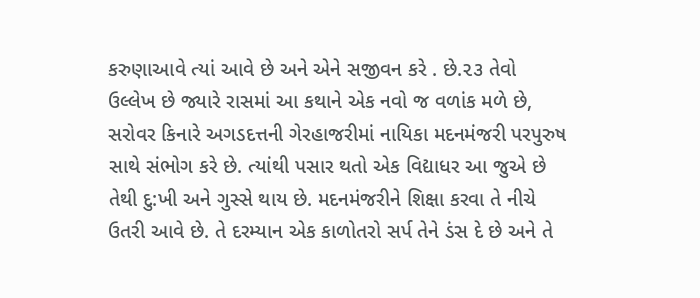કરુણાઆવે ત્યાં આવે છે અને એને સજીવન કરે . છે.૨૩ તેવો ઉલ્લેખ છે જ્યારે રાસમાં આ કથાને એક નવો જ વળાંક મળે છે, સરોવર કિનારે અગડદત્તની ગેરહાજરીમાં નાયિકા મદનમંજરી પરપુરુષ સાથે સંભોગ કરે છે. ત્યાંથી પસાર થતો એક વિદ્યાધર આ જુએ છે તેથી દુ:ખી અને ગુસ્સે થાય છે. મદનમંજરીને શિક્ષા કરવા તે નીચે ઉતરી આવે છે. તે દરમ્યાન એક કાળોતરો સર્પ તેને ડંસ દે છે અને તે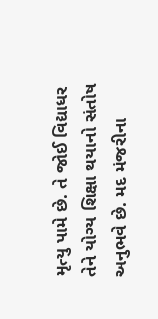મૃત્યુ પામે છે. તે જોઈ વિદ્યાધર તેને યોગ્ય શિક્ષા થયાનો સંતોષ અનુભવે છે. મદ મંજરીના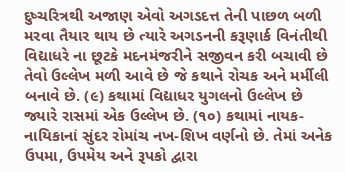દુષ્ચરિત્રથી અજાણ એવો અગડદત્ત તેની પાછળ બળી મરવા તૈયાર થાય છે ત્યારે અગડનની કરૂણાર્ક વિનંતીથી વિદ્યાધરે ના છૂટકે મદનમંજરીને સજીવન કરી બચાવી છે તેવો ઉલ્લેખ મળી આવે છે જે કથાને રોચક અને મર્મીલી બનાવે છે. (૯) કથામાં વિદ્યાધર યુગલનો ઉલ્લેખ છે જ્યારે રાસમાં એક ઉલ્લેખ છે. (૧૦) કથામાં નાયક-નાયિકાનાં સુંદર રોમાંચ નખ-શિખ વર્ણનો છે. તેમાં અનેક ઉપમા, ઉપમેય અને રૂપકો દ્વારા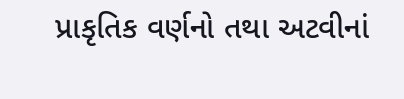પ્રાકૃતિક વર્ણનો તથા અટવીનાં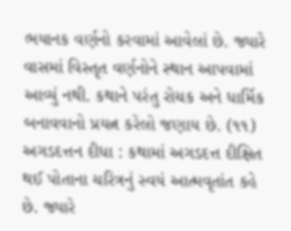ભયાનક વર્ણનો કરવામાં આવેલાં છે. જ્યારે વાસમાં વિસ્તૃત વર્ણનોને સ્થાન આપવામાં આવ્યું નથી. કથાને પરંતુ રોચક અને ધાર્મિક બનાવવાનો પ્રયત્ન કરેલો જણાય છે. (૧૧) અગડદત્તન દીધા : કથામાં અગડદત્ત દીક્ષિત થઈ પોતાના ચરિત્રનું સ્વયં આત્મવૃતાંત કહે છે. જ્યારે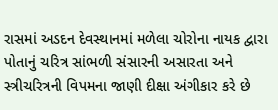રાસમાં અડદન દેવસ્થાનમાં મળેલા ચોરોના નાયક દ્વારા પોતાનું ચરિત્ર સાંભળી સંસારની અસારતા અને સ્ત્રીચરિત્રની વિપમના જાણી દીક્ષા અંગીકાર કરે છે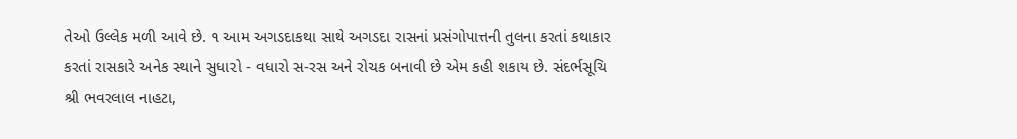તેઓ ઉલ્લેક મળી આવે છે. ૧ આમ અગડદાકથા સાથે અગડદા રાસનાં પ્રસંગોપાત્તની તુલના કરતાં કથાકાર કરતાં રાસકારે અનેક સ્થાને સુધા૨ો - વધારો સ-રસ અને રોચક બનાવી છે એમ કહી શકાય છે. સંદર્ભસૂચિ શ્રી ભવરલાલ નાહટા,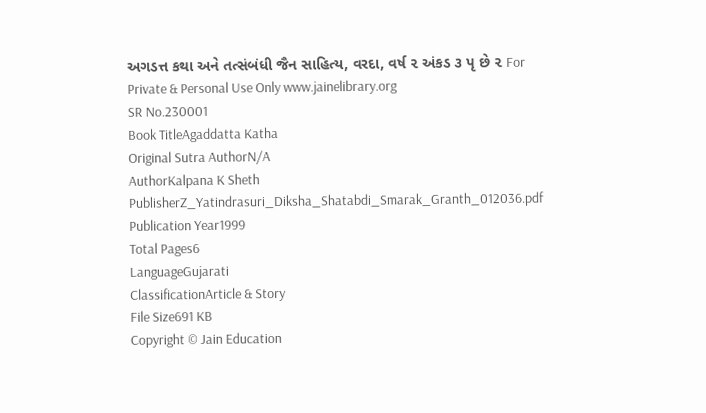અગડત્ત કથા અને તત્સંબંધી જૈન સાહિત્ય, વરદા, વર્ષ ૨ અંકડ ૩ પૃ છે ૨ For Private & Personal Use Only www.jainelibrary.org
SR No.230001
Book TitleAgaddatta Katha
Original Sutra AuthorN/A
AuthorKalpana K Sheth
PublisherZ_Yatindrasuri_Diksha_Shatabdi_Smarak_Granth_012036.pdf
Publication Year1999
Total Pages6
LanguageGujarati
ClassificationArticle & Story
File Size691 KB
Copyright © Jain Education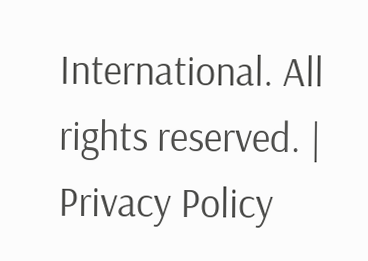International. All rights reserved. | Privacy Policy